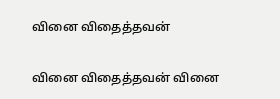வினை விதைத்தவன்

வினை விதைத்தவன் வினை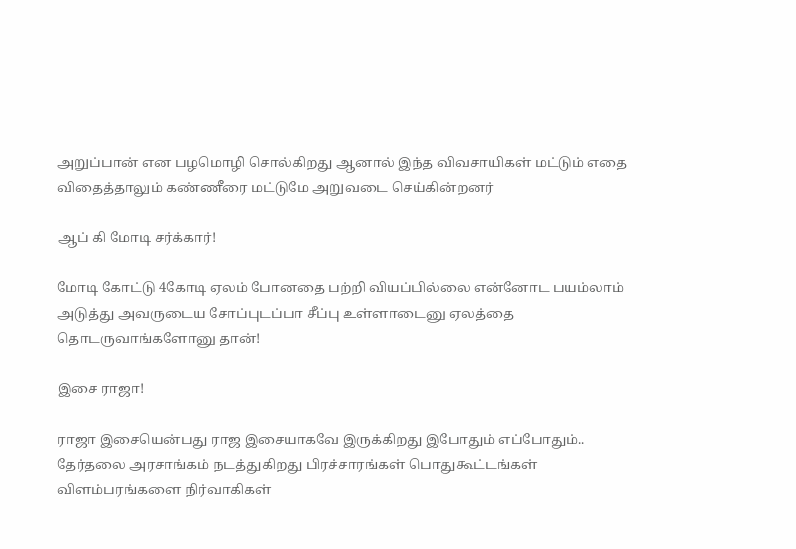அறுப்பான் என பழமொழி சொல்கிறது ஆனால் இந்த விவசாயிகள் மட்டும் எதை விதைத்தாலும் கண்ணீரை மட்டுமே அறுவடை செய்கின்றனர்

ஆப் கி மோடி சர்க்கார்!

மோடி கோட்டு 4கோடி ஏலம் போனதை பற்றி வியப்பில்லை என்னோட பயம்லாம் அடுத்து அவருடைய சோப்புடப்பா சீப்பு உள்ளாடைனு ஏலத்தை தொடருவாங்களோனு தான்!

இசை ராஜா!

ராஜா இசையென்பது ராஜ இசையாகவே இருக்கிறது இபோதும் எப்போதும்..
தேர்தலை அரசாங்கம் நடத்துகிறது பிரச்சாரங்கள் பொதுகூட்டங்கள் விளம்பரங்களை நிர்வாகிகள்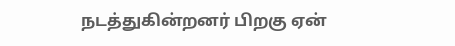நடத்துகின்றனர் பிறகு ஏன்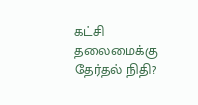கட்சி தலைமைக்கு தேர்தல் நிதி?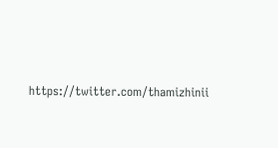https://twitter.com/thamizhinii